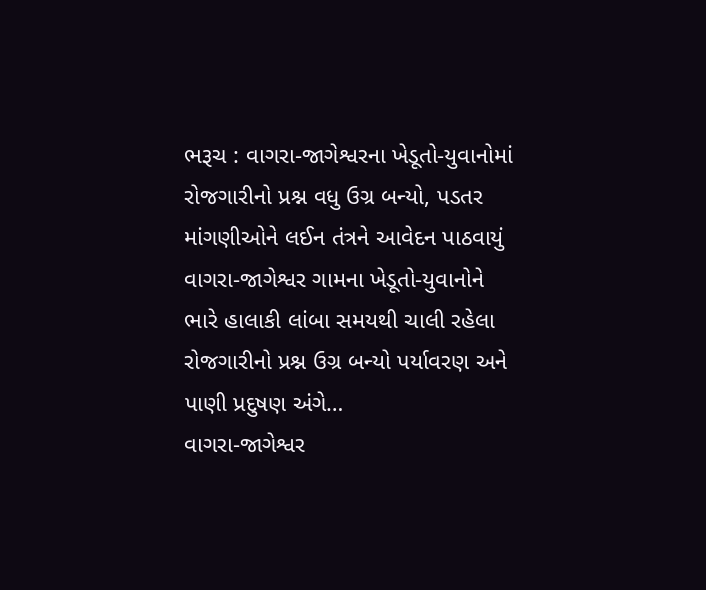ભરૂચ : વાગરા-જાગેશ્વરના ખેડૂતો-યુવાનોમાં રોજગારીનો પ્રશ્ન વધુ ઉગ્ર બન્યો, પડતર માંગણીઓને લઈન તંત્રને આવેદન પાઠવાયું
વાગરા-જાગેશ્વર ગામના ખેડૂતો-યુવાનોને ભારે હાલાકી લાંબા સમયથી ચાલી રહેલા રોજગારીનો પ્રશ્ન ઉગ્ર બન્યો પર્યાવરણ અને પાણી પ્રદુષણ અંગે…
વાગરા-જાગેશ્વર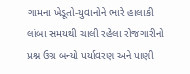ગામના ખેડૂતો-યુવાનોને ભારે હાલાકી લાંબા સમયથી ચાલી રહેલા રોજગારીનો પ્રશ્ન ઉગ્ર બન્યો પર્યાવરણ અને પાણી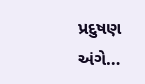પ્રદુષણ અંગે…